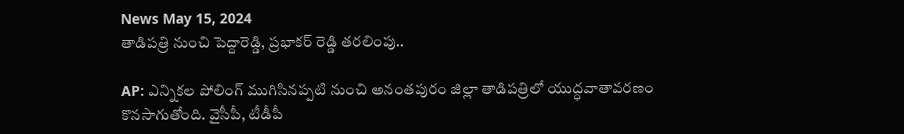News May 15, 2024
తాడిపత్రి నుంచి పెద్దారెడ్డి, ప్రభాకర్ రెడ్డి తరలింపు..

AP: ఎన్నికల పోలింగ్ ముగిసినప్పటి నుంచి అనంతపురం జిల్లా తాడిపత్రిలో యుద్ధవాతావరణం కొనసాగుతోంది. వైసీపీ, టీడీపీ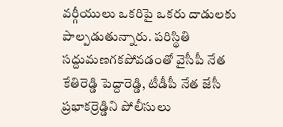వర్గీయులు ఒకరిపై ఒకరు దాడులకు పాల్పడుతున్నారు. పరిస్థితి సద్దుమణగకపోవడంతో వైసీపీ నేత కేతిరెడ్డి పెద్దారెడ్డి, టీడీపీ నేత జేసీ ప్రభాకర్రెడ్డిని పోలీసులు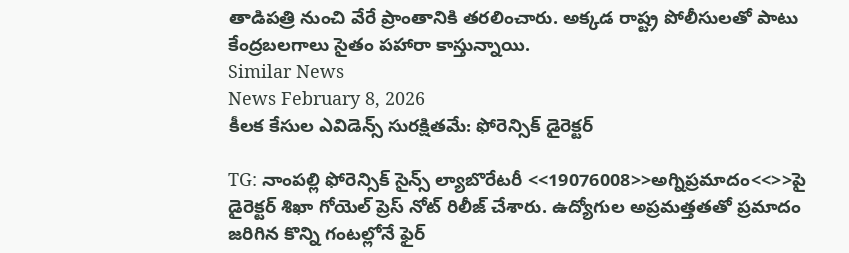తాడిపత్రి నుంచి వేరే ప్రాంతానికి తరలించారు. అక్కడ రాష్ట్ర పోలీసులతో పాటు కేంద్రబలగాలు సైతం పహారా కాస్తున్నాయి.
Similar News
News February 8, 2026
కీలక కేసుల ఎవిడెన్స్ సురక్షితమే: ఫోరెన్సిక్ డైరెక్టర్

TG: నాంపల్లి ఫోరెన్సిక్ సైన్స్ ల్యాబొరేటరీ <<19076008>>అగ్నిప్రమాదం<<>>పై డైరెక్టర్ శిఖా గోయెల్ ప్రెస్ నోట్ రిలీజ్ చేశారు. ఉద్యోగుల అప్రమత్తతతో ప్రమాదం జరిగిన కొన్ని గంటల్లోనే ఫైర్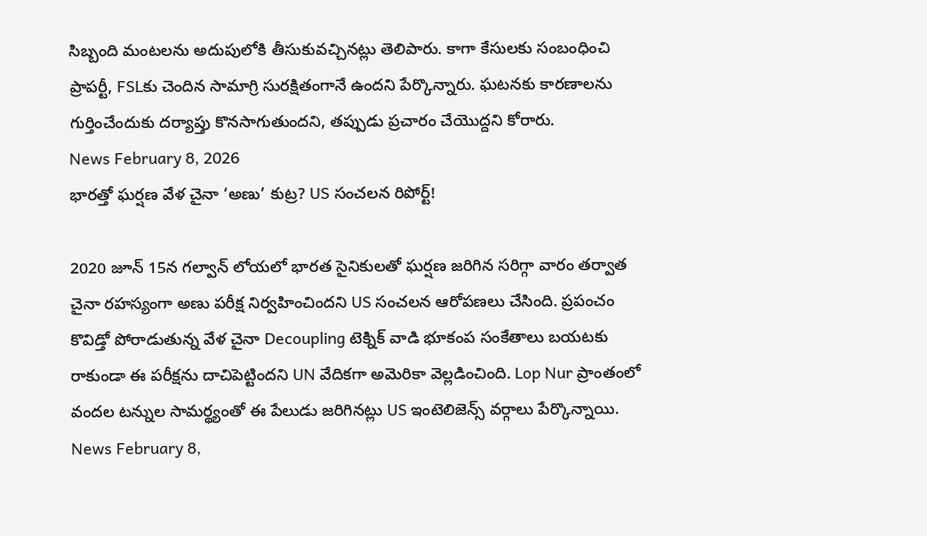సిబ్బంది మంటలను అదుపులోకి తీసుకువచ్చినట్లు తెలిపారు. కాగా కేసులకు సంబంధించి ప్రాపర్టీ, FSLకు చెందిన సామాగ్రి సురక్షితంగానే ఉందని పేర్కొన్నారు. ఘటనకు కారణాలను గుర్తించేందుకు దర్యాప్తు కొనసాగుతుందని, తప్పుడు ప్రచారం చేయొద్దని కోరారు.
News February 8, 2026
భారత్తో ఘర్షణ వేళ చైనా ‘అణు’ కుట్ర? US సంచలన రిపోర్ట్!

2020 జూన్ 15న గల్వాన్ లోయలో భారత సైనికులతో ఘర్షణ జరిగిన సరిగ్గా వారం తర్వాత చైనా రహస్యంగా అణు పరీక్ష నిర్వహించిందని US సంచలన ఆరోపణలు చేసింది. ప్రపంచం కొవిడ్తో పోరాడుతున్న వేళ చైనా Decoupling టెక్నిక్ వాడి భూకంప సంకేతాలు బయటకు రాకుండా ఈ పరీక్షను దాచిపెట్టిందని UN వేదికగా అమెరికా వెల్లడించింది. Lop Nur ప్రాంతంలో వందల టన్నుల సామర్థ్యంతో ఈ పేలుడు జరిగినట్లు US ఇంటెలిజెన్స్ వర్గాలు పేర్కొన్నాయి.
News February 8,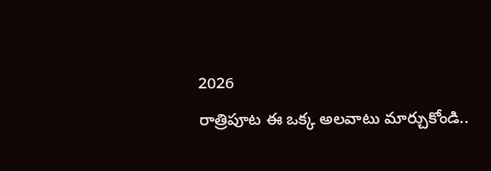2026
రాత్రిపూట ఈ ఒక్క అలవాటు మార్చుకోండి..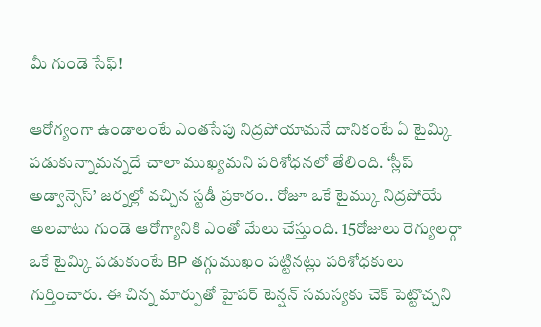మీ గుండె సేఫ్!

ఆరోగ్యంగా ఉండాలంటే ఎంతసేపు నిద్రపోయామనే దానికంటే ఏ టైమ్కి పడుకున్నామన్నదే చాలా ముఖ్యమని పరిశోధనలో తేలింది. ‘స్లీప్ అడ్వాన్సెస్’ జర్నల్లో వచ్చిన స్టడీ ప్రకారం.. రోజూ ఒకే టైమ్కు నిద్రపోయే అలవాటు గుండె ఆరోగ్యానికి ఎంతో మేలు చేస్తుంది. 15రోజులు రెగ్యులర్గా ఒకే టైమ్కి పడుకుంటే BP తగ్గుముఖం పట్టినట్లు పరిశోధకులు గుర్తించారు. ఈ చిన్న మార్పుతో హైపర్ టెన్షన్ సమస్యకు చెక్ పెట్టొచ్చని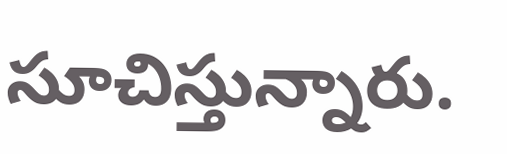సూచిస్తున్నారు.